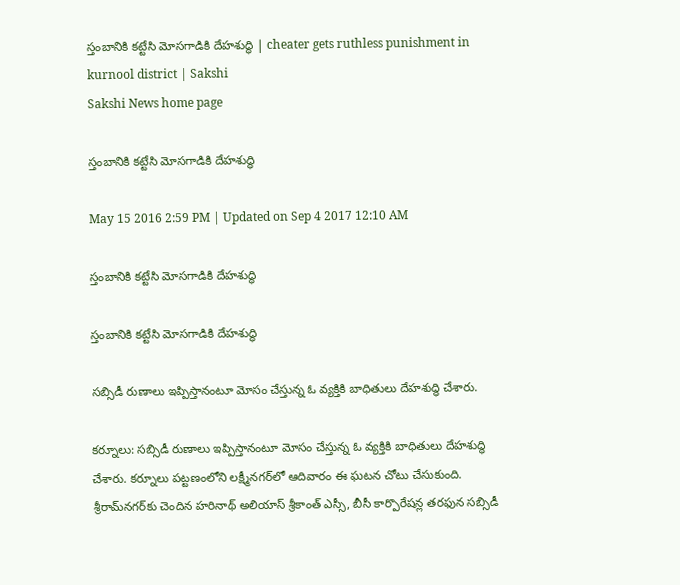స్తంబానికి కట్టేసి మోసగాడికి దేహశుద్ధి | cheater gets ruthless punishment in kurnool district | Sakshi
Sakshi News home page

స్తంబానికి కట్టేసి మోసగాడికి దేహశుద్ధి

May 15 2016 2:59 PM | Updated on Sep 4 2017 12:10 AM

స్తంబానికి కట్టేసి మోసగాడికి దేహశుద్ధి

స్తంబానికి కట్టేసి మోసగాడికి దేహశుద్ధి

సబ్సిడీ రుణాలు ఇప్పిస్తానంటూ మోసం చేస్తున్న ఓ వ్యక్తికి బాధితులు దేహశుద్ధి చేశారు.

కర్నూలు: సబ్సిడీ రుణాలు ఇప్పిస్తానంటూ మోసం చేస్తున్న ఓ వ్యక్తికి బాధితులు దేహశుద్ధి చేశారు. కర్నూలు పట్టణంలోని లక్ష్మీనగర్‌లో ఆదివారం ఈ ఘటన చోటు చేసుకుంది. శ్రీరామ్‌నగర్‌కు చెందిన హరినాథ్ అలియాస్ శ్రీకాంత్ ఎస్సీ, బీసీ కార్పొరేషన్ల తరఫున సబ్సిడీ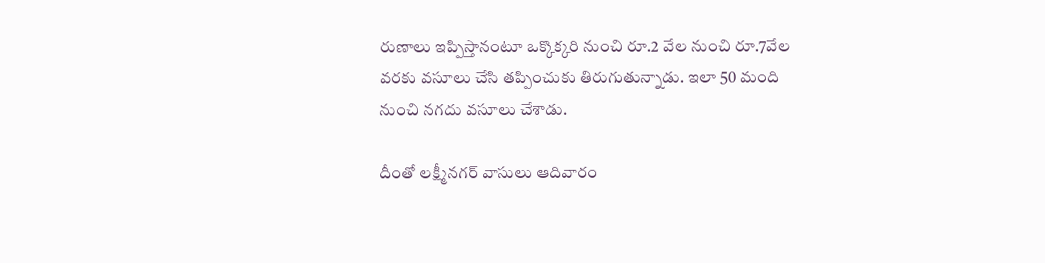రుణాలు ఇప్పిస్తానంటూ ఒక్కొక్కరి నుంచి రూ.2 వేల నుంచి రూ.7వేల వరకు వసూలు చేసి తప్పించుకు తిరుగుతున్నాడు. ఇలా 50 మంది నుంచి నగదు వసూలు చేశాడు.

దీంతో లక్ష్మీనగర్ వాసులు ఆదివారం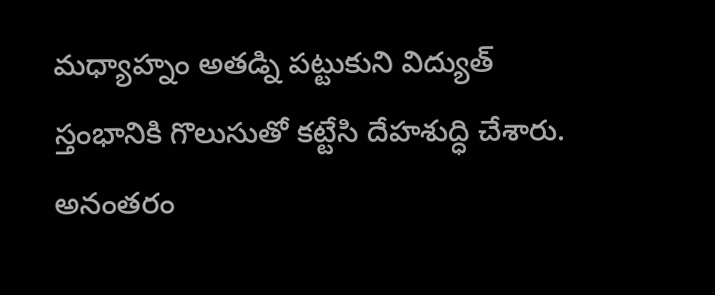మధ్యాహ్నం అతడ్ని పట్టుకుని విద్యుత్ స్తంభానికి గొలుసుతో కట్టేసి దేహశుద్ధి చేశారు. అనంతరం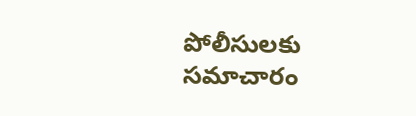పోలీసులకు సమాచారం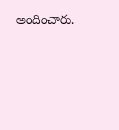అందించారు.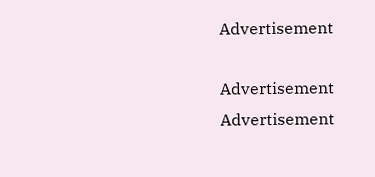Advertisement

Advertisement
Advertisement